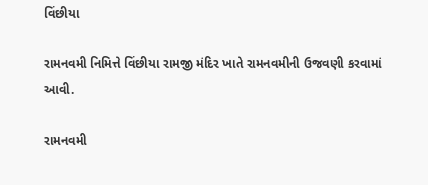વિંછીયા

રામનવમી નિમિત્તે વિંછીયા રામજી મંદિર ખાતે રામનવમીની ઉજવણી કરવામાં આવી.

રામનવમી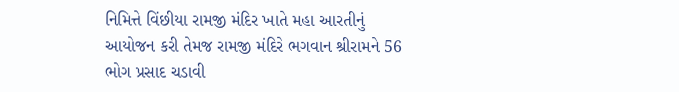નિમિત્તે વિંછીયા રામજી મંદિર ખાતે મહા આરતીનું આયોજન કરી તેમજ રામજી મંદિરે ભગવાન શ્રીરામને 56 ભોગ પ્રસાદ ચડાવી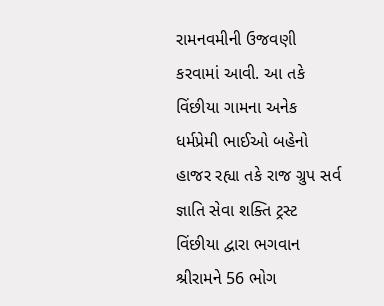રામનવમીની ઉજવણી કરવામાં આવી. આ તકે વિંછીયા ગામના અનેક ધર્મપ્રેમી ભાઈઓ બહેનો હાજર રહ્યા તકે રાજ ગ્રુપ સર્વ જ્ઞાતિ સેવા શક્તિ ટ્રસ્ટ વિંછીયા દ્વારા ભગવાન શ્રીરામને 56 ભોગ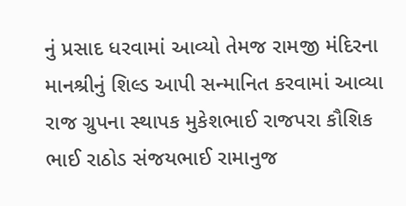નું પ્રસાદ ધરવામાં આવ્યો તેમજ રામજી મંદિરના માનશ્રીનું શિલ્ડ આપી સન્માનિત કરવામાં આવ્યા રાજ ગ્રુપના સ્થાપક મુકેશભાઈ રાજપરા કૌશિક ભાઈ રાઠોડ સંજયભાઈ રામાનુજ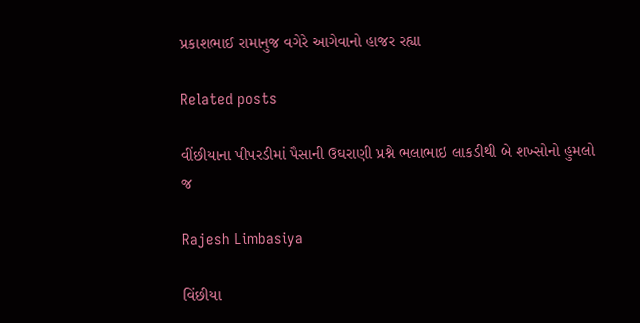પ્રકાશભાઈ રામાનુજ વગેરે આગેવાનો હાજર રહ્યા

Related posts

વીંછીયાના પીપરડીમાં પૈસાની ઉઘરાણી પ્રશ્ને ભલાભાઇ લાકડીથી બે શખ્સોનો હુમલો જ

Rajesh Limbasiya

વિંછીયા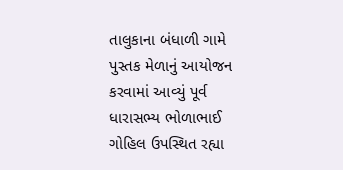તાલુકાના બંધાળી ગામે પુસ્તક મેળાનું આયોજન કરવામાં આવ્યું પૂર્વ ધારાસભ્ય ભોળાભાઈ ગોહિલ ઉપસ્થિત રહ્યા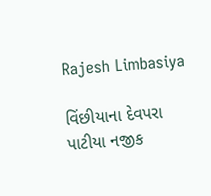Rajesh Limbasiya

વિંછીયાના દેવપરા પાટીયા નજીક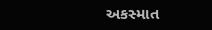અકસ્માત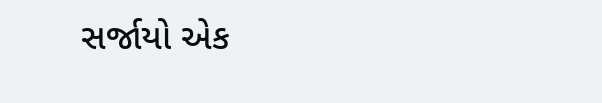સર્જાયો એક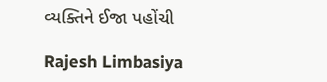વ્યક્તિને ઈજા પહોંચી

Rajesh Limbasiya